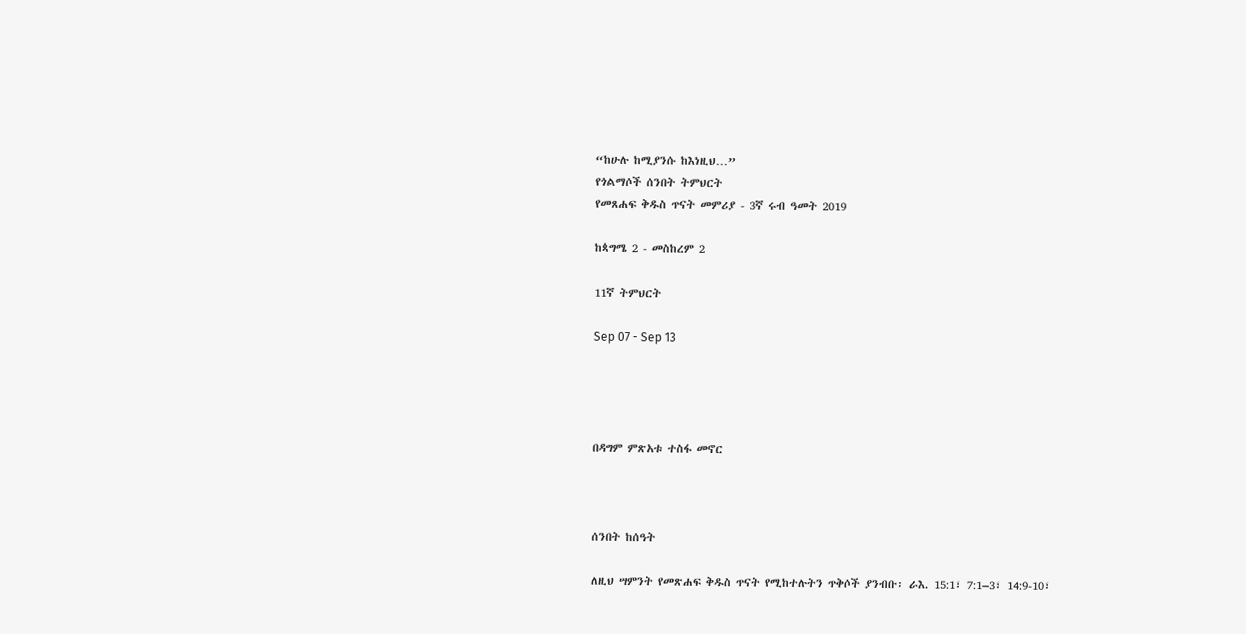“ከሁሉ ከሚያንሱ ከእነዚህ…”
የጎልማሶች ሰንበት ትምህርት
የመጸሐፍ ቅዱስ ጥናት መምሪያ - 3ኛ ሩብ ዓመት 2019

ከጳግሜ 2 - መስከረም 2

11ኛ ትምህርት

Sep 07 - Sep 13




በዳግም ምጽአቱ ተስፋ መኖር



ሰንበት ከሰዓት

ለዚህ ሣምንት የመጽሐፍ ቅዱስ ጥናት የሚከተሉትን ጥቅሶች ያንብቡ፡ ራእ. 15:1፣ 7:1–3፣ 14:9-10፣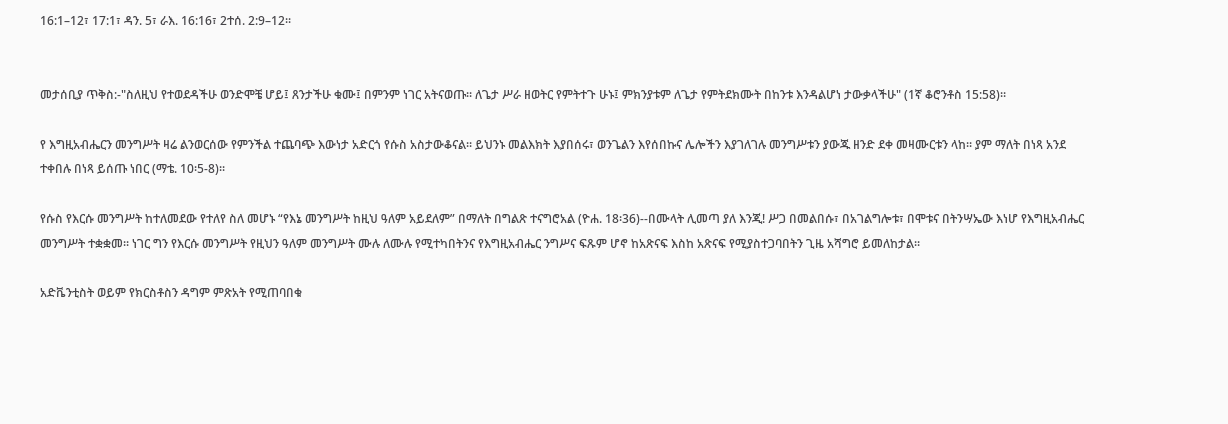16:1–12፣ 17:1፣ ዳን. 5፣ ራእ. 16:16፣ 2ተሰ. 2:9–12፡፡


መታሰቢያ ጥቅስ:-"ስለዚህ የተወደዳችሁ ወንድሞቼ ሆይ፤ ጸንታችሁ ቁሙ፤ በምንም ነገር አትናወጡ፡፡ ለጌታ ሥራ ዘወትር የምትተጉ ሁኑ፤ ምክንያቱም ለጌታ የምትደክሙት በከንቱ እንዳልሆነ ታውቃላችሁ" (1ኛ ቆሮንቶስ 15:58)።

የ እግዚአብሔርን መንግሥት ዛሬ ልንወርሰው የምንችል ተጨባጭ እውነታ አድርጎ የሱስ አስታውቆናል፡፡ ይህንኑ መልእክት እያበሰሩ፣ ወንጌልን እየሰበኩና ሌሎችን እያገለገሉ መንግሥቱን ያውጁ ዘንድ ደቀ መዛሙርቱን ላከ፡፡ ያም ማለት በነጻ አንደ ተቀበሉ በነጻ ይሰጡ ነበር (ማቴ. 10፡5-8)፡፡

የሱስ የእርሱ መንግሥት ከተለመደው የተለየ ስለ መሆኑ “የእኔ መንግሥት ከዚህ ዓለም አይደለም” በማለት በግልጽ ተናግሮአል (ዮሐ. 18፡36)--በሙላት ሊመጣ ያለ እንጂ! ሥጋ በመልበሱ፣ በአገልግሎቱ፣ በሞቱና በትንሣኤው እነሆ የእግዚአብሔር መንግሥት ተቋቋመ፡፡ ነገር ግን የእርሱ መንግሥት የዚህን ዓለም መንግሥት ሙሉ ለሙሉ የሚተካበትንና የእግዚአብሔር ንግሥና ፍጹም ሆኖ ከአጽናፍ እስከ አጽናፍ የሚያስተጋባበትን ጊዜ አሻግሮ ይመለከታል፡፡

አድቬንቲስት ወይም የክርስቶስን ዳግም ምጽአት የሚጠባበቁ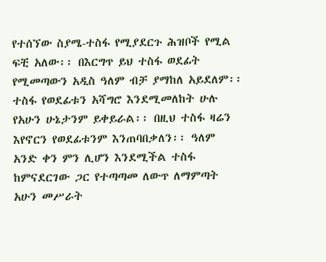የተሰኘው ስያሜ-ተስፋ የሚያደርጉ ሕዝቦች የሚል ፍቺ አለው፡፡ በእርግጥ ይህ ተስፋ ወደፊት የሚመጣውን አዲስ ዓለም ብቻ ያማከለ አይደለም፡፡ ተስፋ የወደፊቱን አሻግሮ እንደሚመለከት ሁሉ የአሁን ሁኔታንም ይቀይራል፡፡ በዚህ ተስፋ ዛሬን እየኖርን የወደፊቱንም እንጠባበቃለን፡፡ ዓለም አንድ ቀን ምን ሊሆን እንደሚችል ተስፋ ከምናደርገው ጋር የተጣጣመ ለውጥ ለማምጣት አሁን መሥራት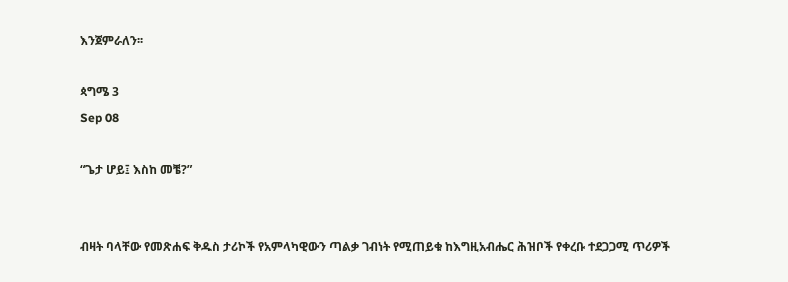እንጀምራለን፡፡

ጳግሜ 3
Sep 08

“ጌታ ሆይ፤ እስከ መቼ?”


ብዛት ባላቸው የመጽሐፍ ቅዱስ ታሪኮች የአምላካዊውን ጣልቃ ገብነት የሚጠይቁ ከእግዚአብሔር ሕዝቦች የቀረቡ ተደጋጋሚ ጥሪዎች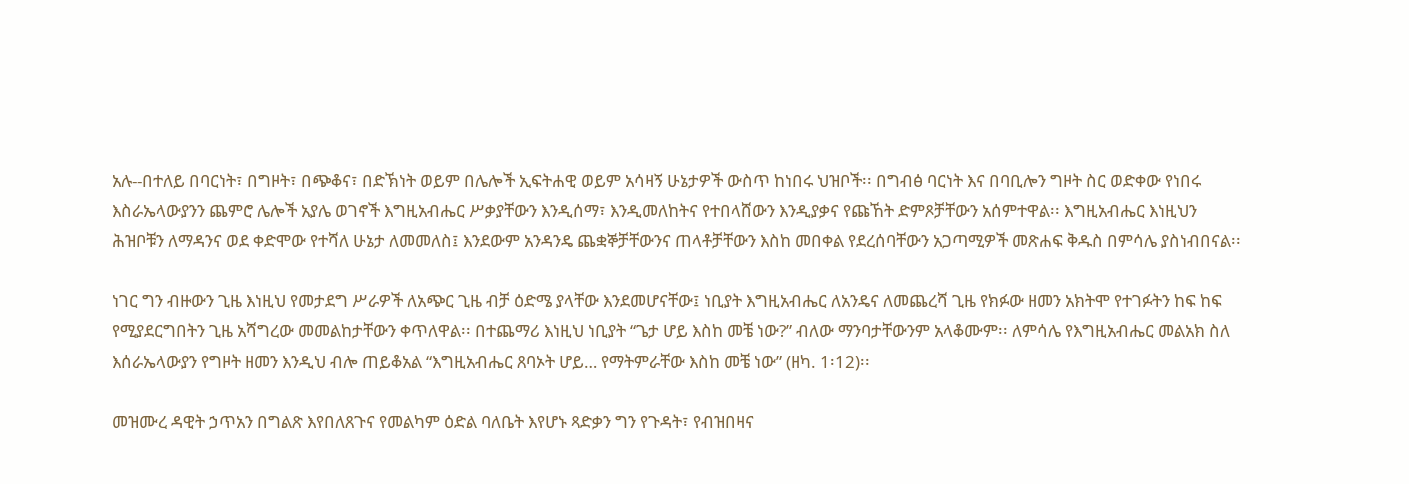አሉ--በተለይ በባርነት፣ በግዞት፣ በጭቆና፣ በድኽነት ወይም በሌሎች ኢፍትሐዊ ወይም አሳዛኝ ሁኔታዎች ውስጥ ከነበሩ ህዝቦች፡፡ በግብፅ ባርነት እና በባቢሎን ግዞት ስር ወድቀው የነበሩ እስራኤላውያንን ጨምሮ ሌሎች አያሌ ወገኖች እግዚአብሔር ሥቃያቸውን እንዲሰማ፣ እንዲመለከትና የተበላሸውን እንዲያቃና የጩኸት ድምጾቻቸውን አሰምተዋል፡፡ እግዚአብሔር እነዚህን ሕዝቦቹን ለማዳንና ወደ ቀድሞው የተሻለ ሁኔታ ለመመለስ፤ እንደውም አንዳንዴ ጨቋኞቻቸውንና ጠላቶቻቸውን እስከ መበቀል የደረሰባቸውን አጋጣሚዎች መጽሐፍ ቅዱስ በምሳሌ ያስነብበናል፡፡

ነገር ግን ብዙውን ጊዜ እነዚህ የመታደግ ሥራዎች ለአጭር ጊዜ ብቻ ዕድሜ ያላቸው እንደመሆናቸው፤ ነቢያት እግዚአብሔር ለአንዴና ለመጨረሻ ጊዜ የክፉው ዘመን አክትሞ የተገፉትን ከፍ ከፍ የሚያደርግበትን ጊዜ አሻግረው መመልከታቸውን ቀጥለዋል፡፡ በተጨማሪ እነዚህ ነቢያት “ጌታ ሆይ እስከ መቼ ነው?” ብለው ማንባታቸውንም አላቆሙም፡፡ ለምሳሌ የእግዚአብሔር መልአክ ስለ እሰራኤላውያን የግዞት ዘመን እንዲህ ብሎ ጠይቆአል “እግዚአብሔር ጸባኦት ሆይ… የማትምራቸው እስከ መቼ ነው” (ዘካ. 1፡12)፡፡

መዝሙረ ዳዊት ኃጥአን በግልጽ እየበለጸጉና የመልካም ዕድል ባለቤት እየሆኑ ጻድቃን ግን የጉዳት፣ የብዝበዛና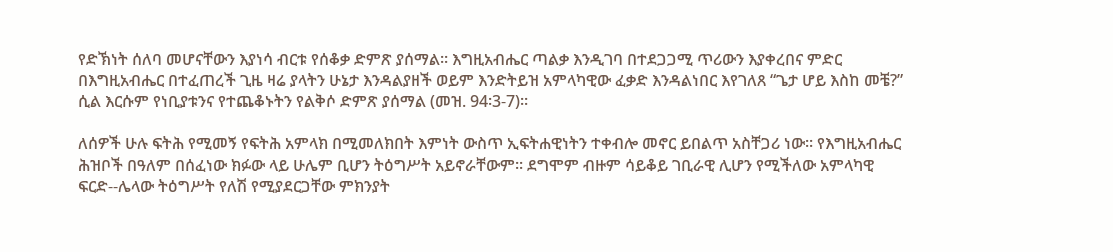የድኽነት ሰለባ መሆናቸውን እያነሳ ብርቱ የሰቆቃ ድምጽ ያሰማል፡፡ እግዚአብሔር ጣልቃ እንዲገባ በተደጋጋሚ ጥሪውን እያቀረበና ምድር በእግዚአብሔር በተፈጠረች ጊዜ ዛሬ ያላትን ሁኔታ እንዳልያዘች ወይም እንድትይዝ አምላካዊው ፈቃድ እንዳልነበር እየገለጸ “ጌታ ሆይ እስከ መቼ?” ሲል እርሱም የነቢያቱንና የተጨቆኑትን የልቅሶ ድምጽ ያሰማል (መዝ. 94፡3-7)፡፡

ለሰዎች ሁሉ ፍትሕ የሚመኝ የፍትሕ አምላክ በሚመለክበት እምነት ውስጥ ኢፍትሐዊነትን ተቀብሎ መኖር ይበልጥ አስቸጋሪ ነው፡፡ የእግዚአብሔር ሕዝቦች በዓለም በሰፈነው ክፉው ላይ ሁሌም ቢሆን ትዕግሥት አይኖራቸውም፡፡ ደግሞም ብዙም ሳይቆይ ገቢራዊ ሊሆን የሚችለው አምላካዊ ፍርድ--ሌላው ትዕግሥት የለሽ የሚያደርጋቸው ምክንያት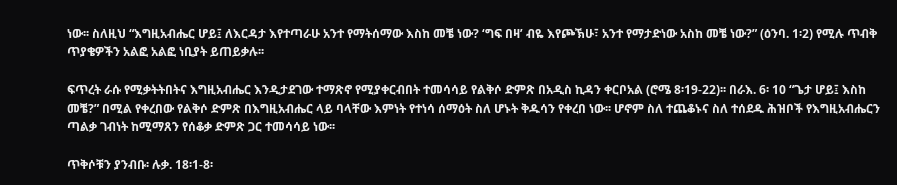ነው፡፡ ስለዚህ “እግዚአብሔር ሆይ፤ ለእርዳታ እየተጣራሁ አንተ የማትሰማው እስከ መቼ ነው? ‘ግፍ በዛ’ ብዬ እየጮኽሁ፣ አንተ የማታድነው አስከ መቼ ነው?” (ዕንባ. 1፡2) የሚሉ ጥብቅ ጥያቄዎችን አልፎ አልፎ ነቢያት ይጠይቃሉ፡፡

ፍጥረት ራሱ የሚቃትትበትና እግዚአብሔር እንዲታደገው ተማጽኖ የሚያቀርብበት ተመሳሳይ የልቅሶ ድምጽ በአዲስ ኪዳን ቀርቦአል (ሮሜ 8፡19-22)፡፡ በራእ. 6፡ 10 “ጌታ ሆይ፤ እስከ መቼ?” በሚል የቀረበው የልቅሶ ድምጽ በእግዚአብሔር ላይ ባላቸው እምነት የተነሳ ሰማዕት ስለ ሆኑት ቅዱሳን የቀረበ ነው፡፡ ሆኖም ስለ ተጨቆኑና ስለ ተሰደዱ ሕዝቦች የእግዚአብሔርን ጣልቃ ገብነት ከሚማጸን የሰቆቃ ድምጽ ጋር ተመሳሳይ ነው፡፡

ጥቅሶቹን ያንብቡ፡ ሉቃ. 18፡1-8፡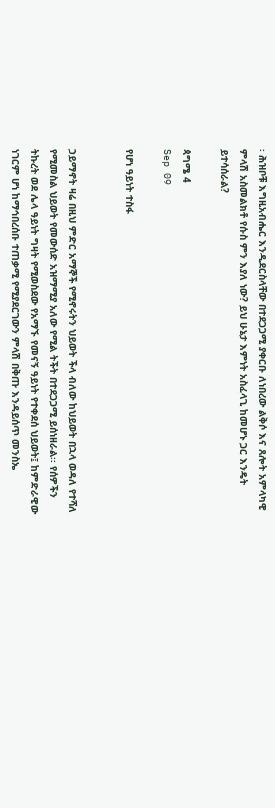፡ ሕዝቦቹ እግዚአብሔር እንዲደርስላቸው በተደጋጋሚ ያቀርቡ ለነበረው ልቅሶ እና ጸሎት አምላካዊ ምላሽ አስመልክቶ የሱስ ምን እያለ ነው? ይህ ሁኔታ እምነት አስፈላጊ ከመሆኑ ጋር እንዴት ይተሳሰራል?

ጳግሜ 4
Sep 09

የሆነ ዓይነት ተስፋ


ኃይማኖት ዛሬ በዚህ ምድር አማኞች የሚኖሩትን ህይወት ችላ ብለው ከህይወት በኋላ ወዳለ የተሻለ የሚመስል ህይወት የመውሰድ አዝማሚያ አለው የሚል ትችት በተደጋጋሚ ይሰነዘራል፡፡ የሰዎችን ትኩረት ወደ ሌላ ዓይነት ግዛት የሚወስደው የአማኙ የመናኝ ዓይነት የተቀደሰ ህይወት፤ ከምድራዊው ነገርም ሆነ ከማኅበረሰቡ ተጠቃሚ የሚያደርገውን ምላሽ በቅጡ እንዳይሰጥ መንስኤ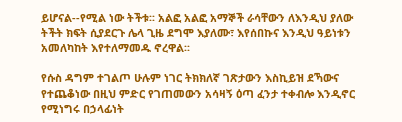ይሆናል--የሚል ነው ትችቱ፡፡ አልፎ አልፎ አማኞች ራሳቸውን ለእንዲህ ያለው ትችት ክፍት ሲያደርጉ ሌላ ጊዜ ደግሞ እያለሙ፣ እየሰበኩና እንዲህ ዓይነቱን አመለካከት እየተለማመዱ ኖረዋል፡፡

የሱስ ዳግም ተገልጦ ሁሉም ነገር ትክክለኛ ገጽታውን እስኪይዝ ደኻውና የተጨቆነው በዚህ ምድር የገጠመውን አሳዛኝ ዕጣ ፈንታ ተቀብሎ እንዲኖር የሚነግሩ በኃላፊነት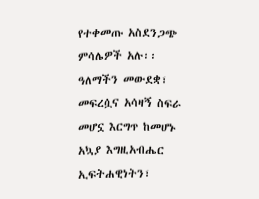የተቀመጡ አስደንጋጭ ምሳሌዎች አሉ፡፡ ዓለማችን መውደቋ፣ መፍረሷና አሳዛኝ ስፍራ መሆኗ እርግጥ ከመሆኑ አኳያ እግዚአብሔር ኢፍትሐዊነትን፣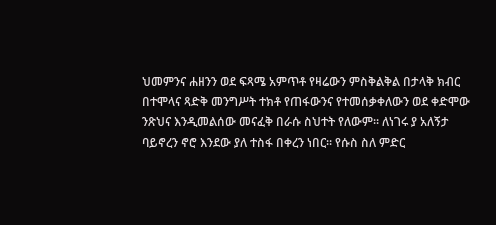ህመምንና ሐዘንን ወደ ፍጻሜ አምጥቶ የዛሬውን ምስቅልቅል በታላቅ ክብር በተሞላና ጻድቅ መንግሥት ተክቶ የጠፋውንና የተመሰቃቀለውን ወደ ቀድሞው ንጽህና እንዲመልሰው መናፈቅ በራሱ ስህተት የለውም፡፡ ለነገሩ ያ አለኝታ ባይኖረን ኖሮ እንደው ያለ ተስፋ በቀረን ነበር፡፡ የሱስ ስለ ምድር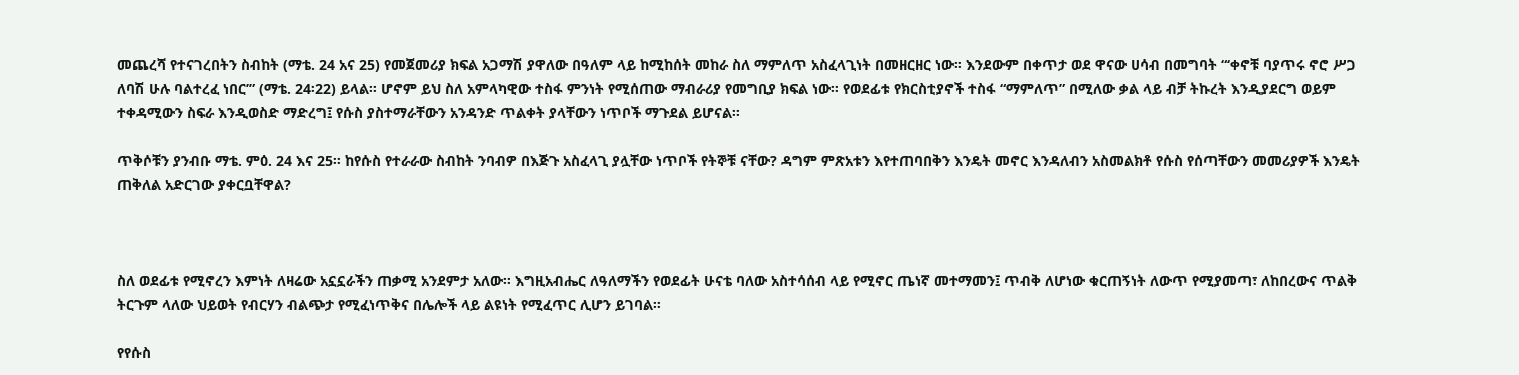መጨረሻ የተናገረበትን ስብከት (ማቴ. 24 አና 25) የመጀመሪያ ክፍል አጋማሽ ያዋለው በዓለም ላይ ከሚከሰት መከራ ስለ ማምለጥ አስፈላጊነት በመዘርዘር ነው፡፡ እንደውም በቀጥታ ወደ ዋናው ሀሳብ በመግባት “‘ቀኖቹ ባያጥሩ ኖሮ ሥጋ ለባሽ ሁሉ ባልተረፈ ነበር’” (ማቴ. 24፡22) ይላል፡፡ ሆኖም ይህ ስለ አምላካዊው ተስፋ ምንነት የሚሰጠው ማብራሪያ የመግቢያ ክፍል ነው፡፡ የወደፊቱ የክርስቲያኖች ተስፋ “ማምለጥ” በሚለው ቃል ላይ ብቻ ትኩረት እንዲያደርግ ወይም ተቀዳሚውን ስፍራ እንዲወስድ ማድረግ፤ የሱስ ያስተማራቸውን አንዳንድ ጥልቀት ያላቸውን ነጥቦች ማጉደል ይሆናል፡፡

ጥቅሶቹን ያንብቡ ማቴ. ምዕ. 24 እና 25፡፡ ከየሱስ የተራራው ስብከት ንባብዎ በእጅጉ አስፈላጊ ያሏቸው ነጥቦች የትኞቹ ናቸው? ዳግም ምጽአቱን እየተጠባበቅን እንዴት መኖር እንዳለብን አስመልክቶ የሱስ የሰጣቸውን መመሪያዎች እንዴት ጠቅለል አድርገው ያቀርቧቸዋል?



ስለ ወደፊቱ የሚኖረን እምነት ለዛሬው አኗኗራችን ጠቃሚ አንደምታ አለው፡፡ እግዚአብሔር ለዓለማችን የወደፊት ሁናቴ ባለው አስተሳሰብ ላይ የሚኖር ጤነኛ መተማመን፤ ጥብቅ ለሆነው ቁርጠኝነት ለውጥ የሚያመጣ፣ ለከበረውና ጥልቅ ትርጉም ላለው ህይወት የብርሃን ብልጭታ የሚፈነጥቅና በሌሎች ላይ ልዩነት የሚፈጥር ሊሆን ይገባል፡፡

የየሱስ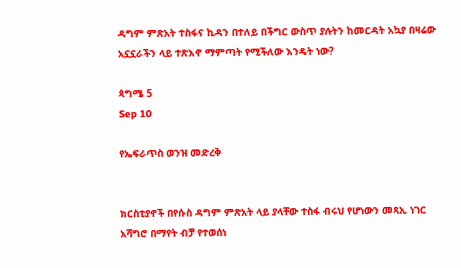ዳግም ምጽአት ተስፋና ኪዳን በተለይ በችግር ውስጥ ያሉትን ከመርዳት አኳያ በዛሬው አኗኗራችን ላይ ተጽእኖ ማምጣት የሚችለው እንዴት ነው?

ጳግሜ 5
Sep 10

የኤፍራጥስ ወንዝ መድረቅ


ክርስቲያኖች በየሱስ ዳግም ምጽአት ላይ ያላቸው ተስፋ ብሩህ የሆነውን መጻኢ ነገር አሻግሮ በማየት ብቻ የተወሰነ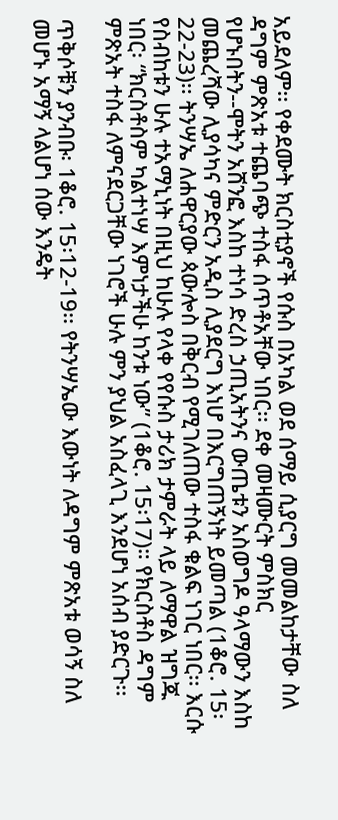አይደለም፡፡ የቀደሙት ክርስቲያኖች የሱስ በአካል ወደ ሰማይ ሲያርግ መመልከታቸው ስለ ዳግም ምጽአቱ ተጨባጭ ተስፋ ሰጥቶአቸው ነበር፡፡ ደቀ መዛሙርት ምስክር የሆኑበትን--ሞትን አሸንፎ እስከ ተነሳ ድረስ ኃጢአትንና ውጤቱን አስወግዶ ዓላማውን እስከ መጨረሻው ሊያሳካና ምድርን አዲስ ሊያደርግ እነሆ በእርግጠኝነት ይመጣል (1ቆሮ. 15፡22-23)፡፡ ትንሣኤ ለሐዋርያው ጳውሎስ በቅርብ የሚገለጠው ተስፋ ቁልፍ ነገር ነበር፡፡ እርሱ የስብከቱን ሁሉ ተአማኒነት በዚህ ከሁሉ የላቀ የየሱስ ታሪክ ታምራት ላይ ለማዋል ዝግጁ ነበር፡ “ክርስቶስም ካልተነሣ እምነታችሁ ከንቱ ነው” (1ቆሮ. 15፡17)። የክርስቶስ ዳግም ምጽአት ተስፋ ለምናደርጋቸው ነገሮች ሁሉ ምን ያህል አስፈላጊ እንደሆነ አሰብ ያድርጉ፡፡

ጥቅሶቹን ያንብቡ፡ 1ቆሮ. 15፡12-19፡፡ የትንሣኤው እውነት ለዳግም ምጽአቱ ወሳኝ ስለ መሆኑ አማኝ ላልሆነ ሰው እንዴት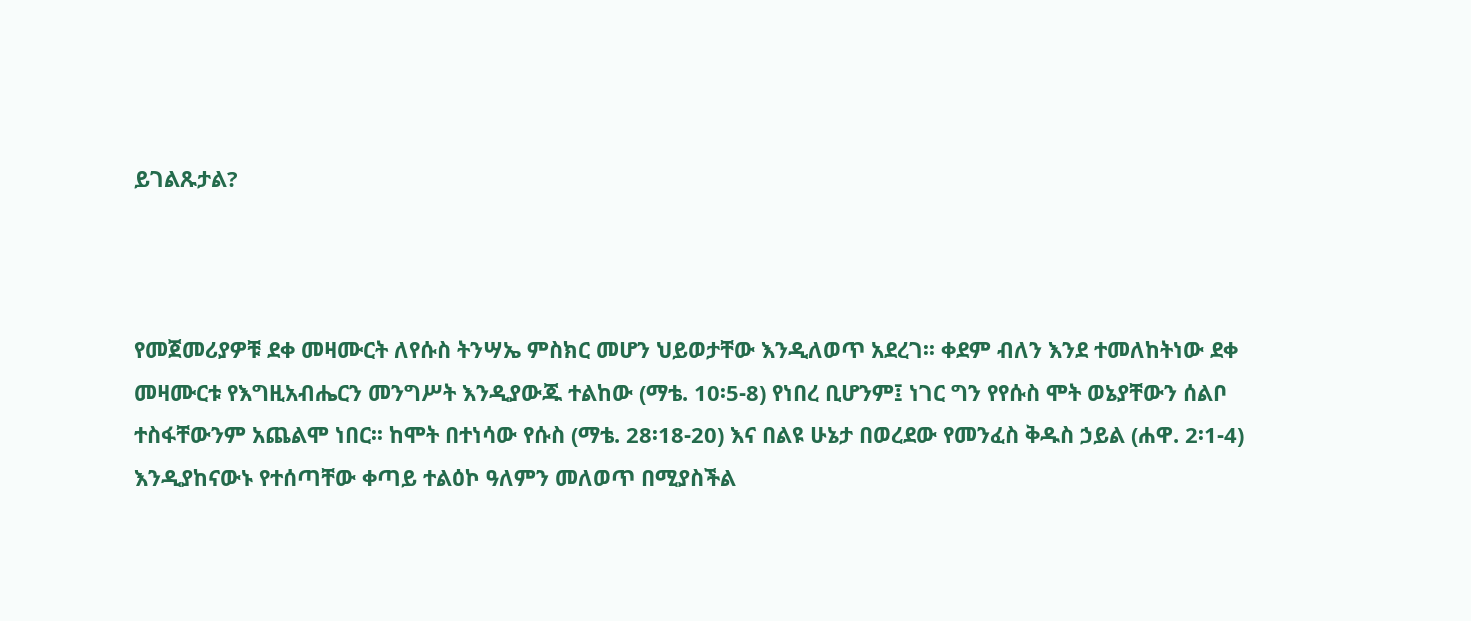ይገልጹታል?



የመጀመሪያዎቹ ደቀ መዛሙርት ለየሱስ ትንሣኤ ምስክር መሆን ህይወታቸው እንዲለወጥ አደረገ፡፡ ቀደም ብለን እንደ ተመለከትነው ደቀ መዛሙርቱ የእግዚአብሔርን መንግሥት እንዲያውጁ ተልከው (ማቴ. 10፡5-8) የነበረ ቢሆንም፤ ነገር ግን የየሱስ ሞት ወኔያቸውን ሰልቦ ተስፋቸውንም አጨልሞ ነበር፡፡ ከሞት በተነሳው የሱስ (ማቴ. 28፡18-20) እና በልዩ ሁኔታ በወረደው የመንፈስ ቅዱስ ኃይል (ሐዋ. 2፡1-4) እንዲያከናውኑ የተሰጣቸው ቀጣይ ተልዕኮ ዓለምን መለወጥ በሚያስችል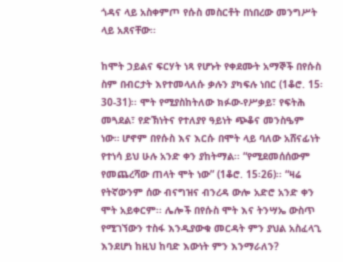ጎዳና ላይ አስቀምጦ የሱስ መስርቶት በነበረው መንግሥት ላይ አጸናቸው፡፡

ከሞት ኃይልና ፍርሃት ነጻ የሆኑት የቀደሙት አማኞች በየሱስ ስም በብርታት እየተመላለሱ ቃሉን ያካፍሉ ነበር (1ቆሮ. 15፡30-31)፡፡ ሞት የሚያስከትለው ክፉው-የሥቃይ፣ የፍትሕ መጓደል፣ የድኽነትና የተለያየ ዓይነት ጭቆና መንስዔም ነው። ሆኖም በየሱስ እና እርሱ በሞት ላይ ባለው አሸናፊነት የተነሳ ይህ ሁሉ አንድ ቀን ያከትማል፡፡ “የሚደመሰሰውም የመጨረሻው ጠላት ሞት ነው” (1ቆሮ. 15፡26)፡፡ “ዛሬ የትኛውንም ሰው ብናግዝና ብንረዳ ውሎ አድሮ አንድ ቀን ሞት አይቀርም፡፡ ሌሎች በየሱስ ሞት እና ትንሣኤ ውስጥ የሚገኘውን ተስፋ እንዲያውቁ መርዳት ምን ያህል አስፈላጊ እንደሆነ ከዚህ ከባድ እውነት ምን እንማራለን?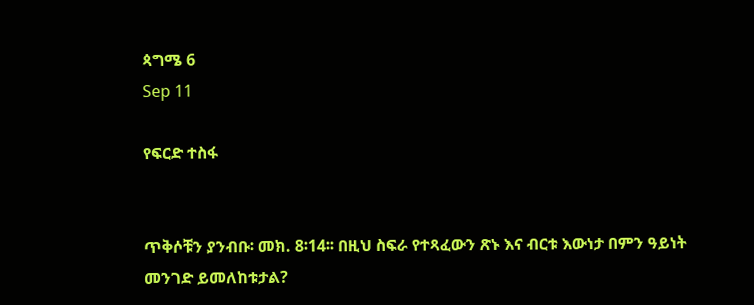ጳግሜ 6
Sep 11

የፍርድ ተስፋ


ጥቅሶቹን ያንብቡ፡ መክ. 8፡14፡፡ በዚህ ስፍራ የተጻፈውን ጽኑ እና ብርቱ እውነታ በምን ዓይነት መንገድ ይመለከቱታል?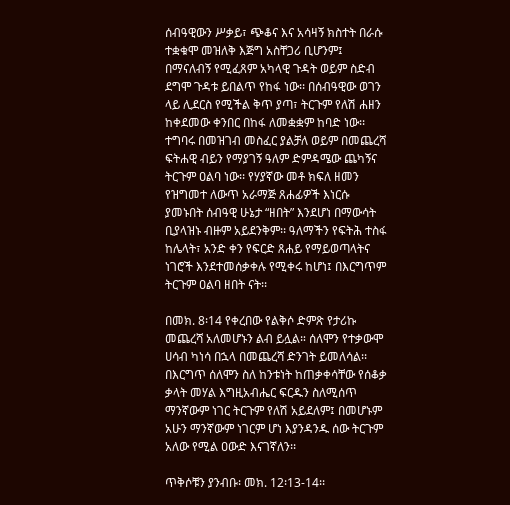ሰብዓዊውን ሥቃይ፣ ጭቆና እና አሳዛኝ ክስተት በራሱ ተቋቁሞ መዝለቅ እጅግ አስቸጋሪ ቢሆንም፤ በማናለብኝ የሚፈጸም አካላዊ ጉዳት ወይም ስድብ ደግሞ ጉዳቱ ይበልጥ የከፋ ነው፡፡ በሰብዓዊው ወገን ላይ ሊደርስ የሚችል ቅጥ ያጣ፣ ትርጉም የለሽ ሐዘን ከቀደመው ቀንበር በከፋ ለመቋቋም ከባድ ነው፡፡ ተግባሩ በመዝገብ መስፈር ያልቻለ ወይም በመጨረሻ ፍትሐዊ ብይን የማያገኝ ዓለም ድምዳሜው ጨካኝና ትርጉም ዐልባ ነው፡፡ የሃያኛው መቶ ክፍለ ዘመን የዝግመተ ለውጥ አራማጅ ጸሐፊዎች እነርሱ ያመኑበት ሰብዓዊ ሁኔታ “ዘበት” እንደሆነ በማውሳት ቢያላዝኑ ብዙም አይደንቅም፡፡ ዓለማችን የፍትሕ ተስፋ ከሌላት፣ አንድ ቀን የፍርድ ጸሐይ የማይወጣላትና ነገሮች እንደተመሰቃቀሉ የሚቀሩ ከሆነ፤ በእርግጥም ትርጉም ዐልባ ዘበት ናት፡፡

በመክ. 8፡14 የቀረበው የልቅሶ ድምጽ የታሪኩ መጨረሻ አለመሆኑን ልብ ይሏል። ሰለሞን የተቃውሞ ሀሳብ ካነሳ በኋላ በመጨረሻ ድንገት ይመለሳል፡፡ በእርግጥ ሰለሞን ስለ ከንቱነት ከጠቃቀሳቸው የሰቆቃ ቃላት መሃል እግዚአብሔር ፍርዱን ስለሚሰጥ ማንኛውም ነገር ትርጉም የለሽ አይደለም፤ በመሆኑም አሁን ማንኛውም ነገርም ሆነ እያንዳንዱ ሰው ትርጉም አለው የሚል ዐውድ እናገኛለን፡፡

ጥቅሶቹን ያንብቡ፡ መክ. 12፡13-14፡፡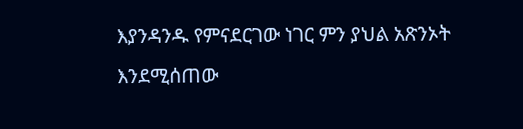እያንዳንዱ የምናደርገው ነገር ምን ያህል አጽንኦት እንደሚሰጠው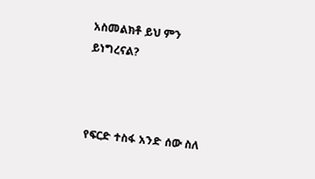አስመልክቶ ይህ ምን ይነግረናል?



የፍርድ ተስፋ አንድ ሰው ስለ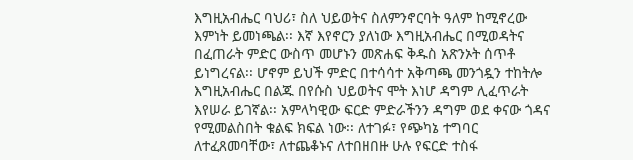እግዚአብሔር ባህሪ፣ ስለ ህይወትና ስለምንኖርባት ዓለም ከሚኖረው እምነት ይመነጫል፡፡ እኛ እየኖርን ያለነው እግዚአብሔር በሚወዳትና በፈጠራት ምድር ውስጥ መሆኑን መጽሐፍ ቅዱስ አጽንኦት ሰጥቶ ይነግረናል፡፡ ሆኖም ይህች ምድር በተሳሳተ አቅጣጫ መንጎዷን ተከትሎ እግዚአብሔር በልጁ በየሱስ ህይወትና ሞት እነሆ ዳግም ሊፈጥራት እየሠራ ይገኛል፡፡ አምላካዊው ፍርድ ምድራችንን ዳግም ወደ ቀናው ጎዳና የሚመልስበት ቁልፍ ክፍል ነው፡፡ ለተገፉ፣ የጭካኔ ተግባር ለተፈጸመባቸው፣ ለተጨቆኑና ለተበዘበዙ ሁሉ የፍርድ ተስፋ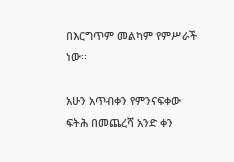በእርግጥም መልካም የምሥራች ነው፡፡

አሁን አጥብቀን የምንናፍቀው ፍትሕ በመጨረሻ አንድ ቀን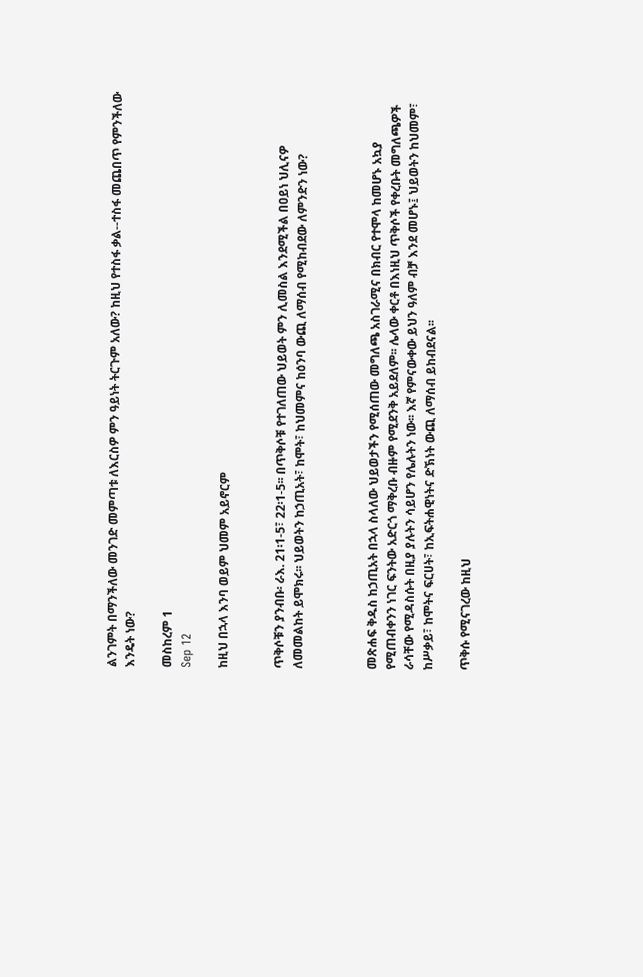ልንገምት በማንችለው መንገድ መምጣቱ ለእርስዎ ምን ዓይነት ትርጉም አለው? ከዚህ የተስፋ ቃል--ተስፋ መጨበጥ የምንችለው እንዴት ነው?

መስከረም 1
Sep 12

ከዚህ በኋላ እንባ ወይም ህመም አይኖርም


ጥቅሶቹን ያንብቡ፡ ራእ. 21፡1-5፣ 22፡1-5፡፡ በጥቅሶቹ የተገለጠው ህይወት ምን ሊመስል እንደሚችል በዐይነ ህሊናዎ ለመመልከት ይሞክሩ፡፡ ህይወትን ከኃጢአት፣ ከሞት፣ ከህመምና ከዕንባ ውጪ ለማሰብ የሚከብደው ለምንድን ነው?



መጽሐፍ ቅዱስ ከኃጢአት በኋላ ስላለው ህይወታችን የሚሰጠው መግለጫ አስገራሚና በክብር የተሞላ ከመሆኑ አኳያ የሚጠብቀንን ነገር ፍንትው አድርጎ ማቅረቡ ብዙም የሚደንቅ አይደለም፡፡ ሌላው ቀርቶ በእነዚህ ጥቅሶች የቀረቡት መግለጫዎች ራሳቸው የሚዳስሱት በዚያ ያሉትን ሳይሆን የሌሉትን ነው፡፡ እኛ የምናውቀው ይህን ዓለም ብቻ እንደ መሆኑ፤ ህይወትን ከህመም፣ ከሥቃይ፣ ከሞትና ፍርሀት፣ ከኢፍትሐዊነትና ድኽነት ውጪ ለማሰብ ይከብደናል፡፡

ጥቅሱ የሚናገረው ከዚህ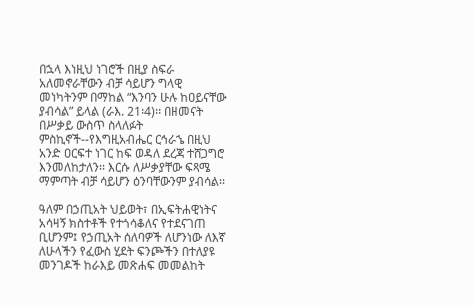በኋላ እነዚህ ነገሮች በዚያ ስፍራ አለመኖራቸውን ብቻ ሳይሆን ግላዊ መነካትንም በማከል “እንባን ሁሉ ከዐይናቸው ያብሳል” ይላል (ራእ. 21፡4)፡፡ በዘመናት በሥቃይ ውስጥ ስላለፉት ምስኪኖች--የእግዚአብሔር ርኅራኄ በዚህ አንድ ዐርፍተ ነገር ከፍ ወዳለ ደረጃ ተሸጋግሮ እንመለከታለን፡፡ እርሱ ለሥቃያቸው ፍጻሜ ማምጣት ብቻ ሳይሆን ዕንባቸውንም ያብሳል፡፡

ዓለም በኃጢአት ህይወት፣ በኢፍትሐዊነትና አሳዛኝ ክስተቶች የተጎሳቆለና የተደናገጠ ቢሆንም፤ የኃጢአት ሰለባዎች ለሆንነው ለእኛ ለሁላችን የፈውስ ሂደት ፍንጮችን በተለያዩ መንገዶች ከራእይ መጽሐፍ መመልከት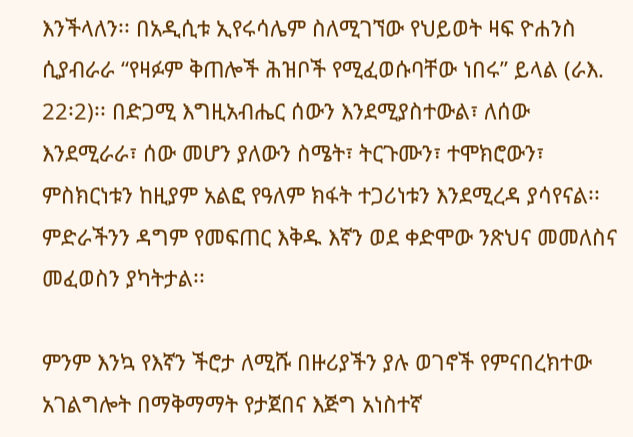እንችላለን፡፡ በአዲሲቱ ኢየሩሳሌም ስለሚገኘው የህይወት ዛፍ ዮሐንስ ሲያብራራ “የዛፉም ቅጠሎች ሕዝቦች የሚፈወሱባቸው ነበሩ” ይላል (ራእ. 22፡2)፡፡ በድጋሚ እግዚአብሔር ሰውን እንደሚያስተውል፣ ለሰው እንደሚራራ፣ ሰው መሆን ያለውን ስሜት፣ ትርጉሙን፣ ተሞክሮውን፣ ምስክርነቱን ከዚያም አልፎ የዓለም ክፋት ተጋሪነቱን እንደሚረዳ ያሳየናል፡፡ ምድራችንን ዳግም የመፍጠር እቅዱ እኛን ወደ ቀድሞው ንጽህና መመለስና መፈወስን ያካትታል፡፡

ምንም እንኳ የእኛን ችሮታ ለሚሹ በዙሪያችን ያሉ ወገኖች የምናበረክተው አገልግሎት በማቅማማት የታጀበና እጅግ አነስተኛ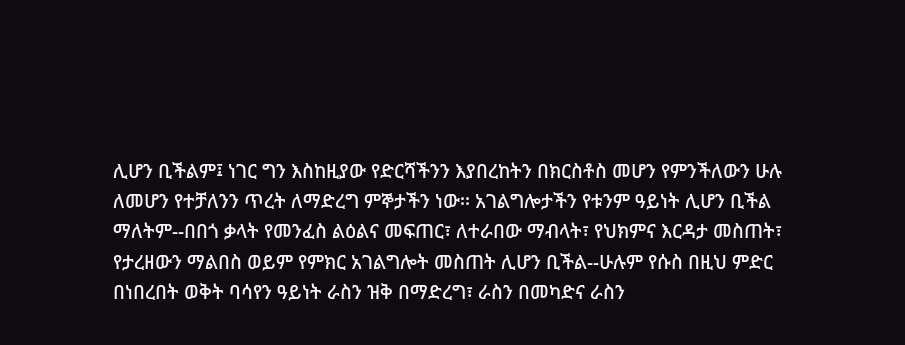ሊሆን ቢችልም፤ ነገር ግን እስከዚያው የድርሻችንን እያበረከትን በክርስቶስ መሆን የምንችለውን ሁሉ ለመሆን የተቻለንን ጥረት ለማድረግ ምኞታችን ነው፡፡ አገልግሎታችን የቱንም ዓይነት ሊሆን ቢችል ማለትም--በበጎ ቃላት የመንፈስ ልዕልና መፍጠር፣ ለተራበው ማብላት፣ የህክምና እርዳታ መስጠት፣ የታረዘውን ማልበስ ወይም የምክር አገልግሎት መስጠት ሊሆን ቢችል--ሁሉም የሱስ በዚህ ምድር በነበረበት ወቅት ባሳየን ዓይነት ራስን ዝቅ በማድረግ፣ ራስን በመካድና ራስን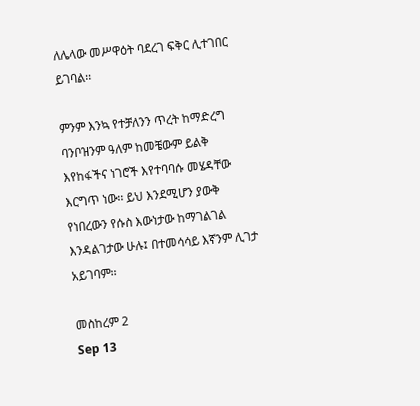ለሌላው መሥዋዕት ባደረገ ፍቅር ሊተገበር ይገባል፡፡

ምንም እንኳ የተቻለንን ጥረት ከማድረግ ባንቦዝንም ዓለም ከመቼውም ይልቅ እየከፋችና ነገሮች እየተባባሱ መሄዳቸው እርግጥ ነው፡፡ ይህ እንደሚሆን ያውቅ የነበረውን የሱስ እውነታው ከማገልገል እንዳልገታው ሁሉ፤ በተመሳሳይ እኛንም ሊገታ አይገባም፡፡

መስከረም 2
Sep 13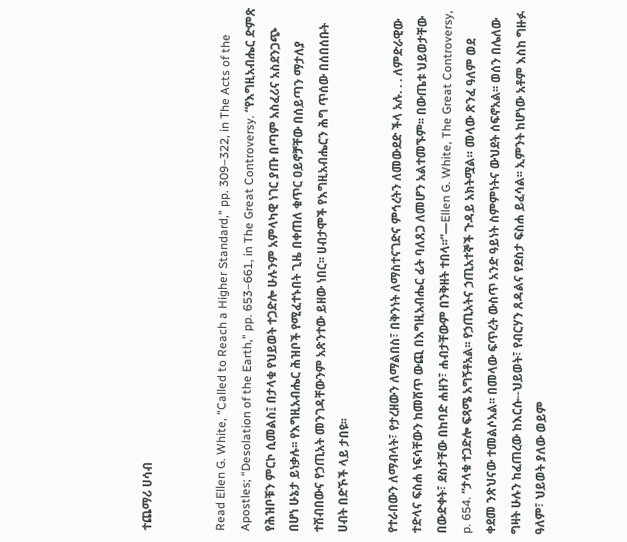ተጨማሪ ሀሳብ


Read Ellen G. White, “Called to Reach a Higher Standard,” pp. 309–322, in The Acts of the Apostles; “Desolation of the Earth,” pp. 653–661, in The Great Controversy. “የእግዚአብሔር ድምጽ የሕዝቦቹን ምርኮ ሲመልስ፤ በታላቁ የህይወት ተጋድሎ ሁሉንም አምላካዊ ነገር ያጡ በጣም አስፈሪና አስደንጋጭ በሆነ ሁኔታ ይነቃሉ፡፡ የእግዚአብሔር ሕዝቦች የሚፈተኑበት ጊዜ በቀጠለ ቁጥር ዐይኖቻቸው በሰይጣን ማታለያ ተሸብበውና የኃጢአት መንገዳቸውንም አጽንተው ይዘው ነበር፡፡ ሀብታሞች የእግዚአብሔርን ሕግ ጥሰው በሰበሰቡት ሀብት በድኾች ላይ ታበዩ፡፡

የተራበውን ለማብላት፣ የታረዘውን ለማልበስ፣ በቅንነት ለማስተናገድና ምኅረትን ለመውደድ ችላ አሉ. . . ለምድራዊው ተድላና ፍስሐ ነፍሳቸውን ከመሸጥ ውጪ በእግዚአብሔር ፊት ባለጸጋ ለመሆን አልተመኙም፡፡ በውጤቱ ህይወታቸው በውድቀት፣ ደስታቸው በከባድ ሐዘን፣ ሐብታቸውም በንቅዘት ተበላ፡፡”—Ellen G. White, The Great Controversy, p. 654. “ታላቁ ተጋድሎ ፍጻሜ አግኝቶአል፡፡ የኃጢአትና ኃጢአተኞች ጉዳይ አክትሟል። መላው ጽንፈ ዓለም ወደ ቀደመ ንጽህናው ተመልሶአል፡፡ በመላው ፍጥረት ውስጥ አንድ ዓይነት ስምምነትና ውህደት ሰፍኖአል፡፡ ወሰን በሌለው ግዛት ሁሉን ከፈጠረው ከእርሱ--ህይወት፣ የብርሃን ጸዳልና የደስታ ፍስሐ ይፈሳል፡፡ ኢምንት ከሆነው አቶም እስከ ግዙፉ ዓለም፣ ህይወት ያለው ወይም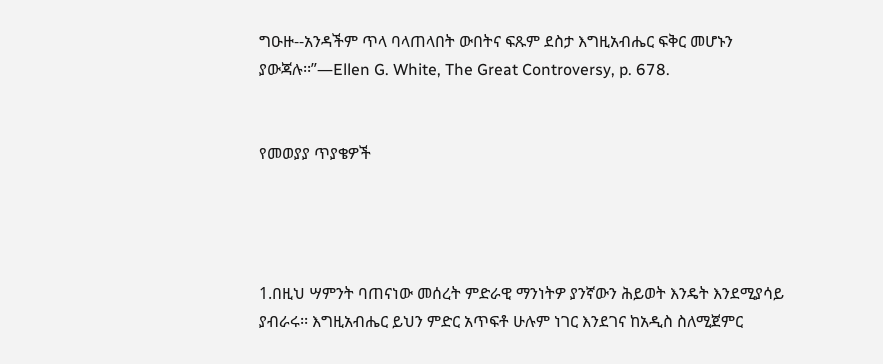ግዑዙ--አንዳችም ጥላ ባላጠላበት ውበትና ፍጹም ደስታ እግዚአብሔር ፍቅር መሆኑን ያውጃሉ፡፡”—Ellen G. White, The Great Controversy, p. 678.


የመወያያ ጥያቄዎች




1.በዚህ ሣምንት ባጠናነው መሰረት ምድራዊ ማንነትዎ ያንኛውን ሕይወት እንዴት እንደሚያሳይ ያብራሩ፡፡ እግዚአብሔር ይህን ምድር አጥፍቶ ሁሉም ነገር እንደገና ከአዲስ ስለሚጀምር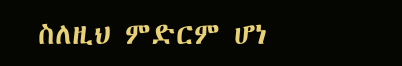ስለዚህ ምድርም ሆነ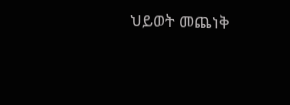ህይወት መጨነቅ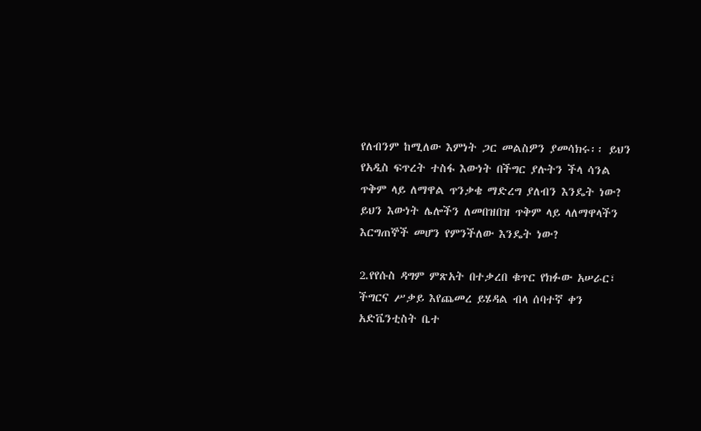የለብንም ከሚለው እምነት ጋር መልስዎን ያመሳክሩ፡፡ ይህን የአዲስ ፍጥረት ተስፋ እውነት በችግር ያሉትን ችላ ሳንል ጥቅም ላይ ለማዋል ጥንቃቄ ማድረግ ያለብን እንዴት ነው? ይህን እውነት ሌሎችን ለመበዝበዝ ጥቅም ላይ ላለማዋላችን እርግጠኞች መሆን የምንችለው እንዴት ነው?

2.የየሱስ ዳግም ምጽአት በተቃረበ ቁጥር የክፉው አሠራር፣ ችግርና ሥቃይ እየጨመረ ይሄዳል ብላ ሰባተኛ ቀን አድቬንቲስት ቤተ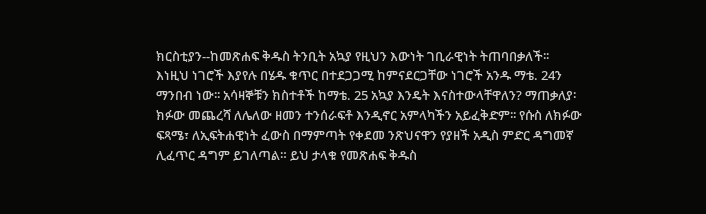ክርስቲያን--ከመጽሐፍ ቅዱስ ትንቢት አኳያ የዚህን እውነት ገቢራዊነት ትጠባበቃለች፡፡ እነዚህ ነገሮች እያየሉ በሄዱ ቁጥር በተደጋጋሚ ከምናደርጋቸው ነገሮች አንዱ ማቴ. 24ን ማንበብ ነው፡፡ አሳዛኞቹን ክስተቶች ከማቴ. 25 አኳያ እንዴት እናስተውላቸዋለን? ማጠቃለያ፡ ክፉው መጨረሻ ለሌለው ዘመን ተንሰራፍቶ እንዲኖር አምላካችን አይፈቅድም፡፡ የሱስ ለክፉው ፍጻሜ፣ ለኢፍትሐዊነት ፈውስ በማምጣት የቀደመ ንጽህናዋን የያዘች አዲስ ምድር ዳግመኛ ሊፈጥር ዳግም ይገለጣል። ይህ ታላቁ የመጽሐፍ ቅዱስ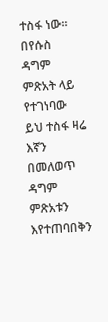ተስፋ ነው። በየሱስ ዳግም ምጽአት ላይ የተገነባው ይህ ተስፋ ዛሬ እኛን በመለወጥ ዳግም ምጽአቱን እየተጠባበቅን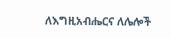ለእግዚአብሔርና ለሌሎች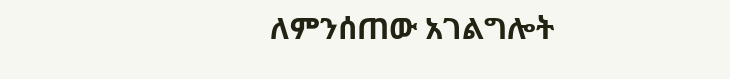ለምንሰጠው አገልግሎት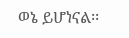ወኔ ይሆነናል፡፡